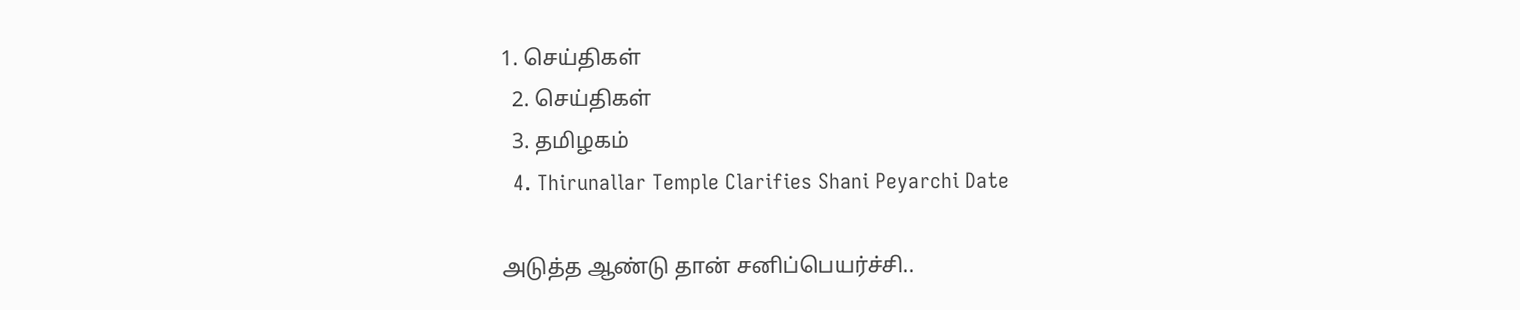1. செய்திகள்
  2. செய்திகள்
  3. த‌மிழக‌ம்
  4. Thirunallar Temple Clarifies Shani Peyarchi Date

அடுத்த ஆண்டு தான் சனிப்பெயர்ச்சி..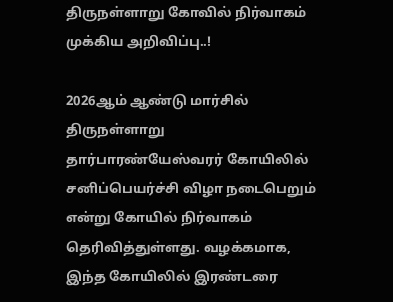திருநள்ளாறு கோவில் நிர்வாகம் முக்கிய அறிவிப்பு..!

2026ஆம் ஆண்டு மார்சில் திருநள்ளாறு தார்பாரண்யேஸ்வரர் கோயிலில் சனிப்பெயர்ச்சி விழா நடைபெறும் என்று கோயில் நிர்வாகம் தெரிவித்துள்ளது. வழக்கமாக, இந்த கோயிலில் இரண்டரை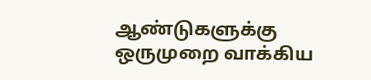ஆண்டுகளுக்கு ஒருமுறை வாக்கிய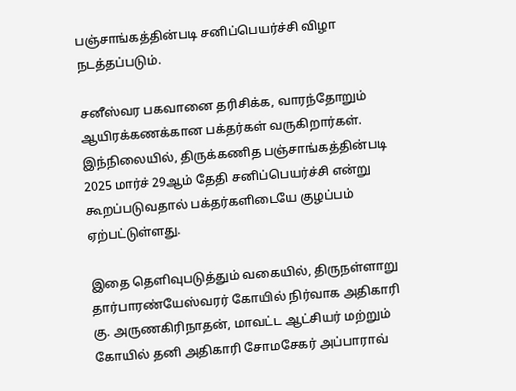பஞ்சாங்கத்தின்படி சனிப்பெயர்ச்சி விழா நடத்தப்படும்.

சனீஸ்வர பகவானை தரிசிக்க, வாரந்தோறும் ஆயிரக்கணக்கான பக்தர்கள் வருகிறார்கள். இந்நிலையில், திருக்கணித பஞ்சாங்கத்தின்படி 2025 மார்ச் 29ஆம் தேதி சனிப்பெயர்ச்சி என்று கூறப்படுவதால் பக்தர்களிடையே குழப்பம் ஏற்பட்டுள்ளது.

இதை தெளிவுபடுத்தும் வகையில், திருநள்ளாறு தார்பாரண்யேஸ்வரர் கோயில் நிர்வாக அதிகாரி கு. அருணகிரிநாதன், மாவட்ட ஆட்சியர் மற்றும் கோயில் தனி அதிகாரி சோமசேகர் அப்பாராவ்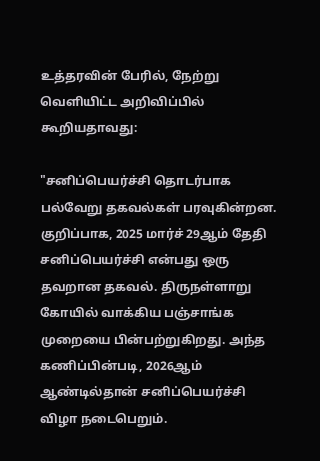உத்தரவின் பேரில், நேற்று வெளியிட்ட அறிவிப்பில் கூறியதாவது:

"சனிப்பெயர்ச்சி தொடர்பாக பல்வேறு தகவல்கள் பரவுகின்றன. குறிப்பாக, 2025 மார்ச் 29ஆம் தேதி சனிப்பெயர்ச்சி என்பது ஒரு தவறான தகவல். திருநள்ளாறு கோயில் வாக்கிய பஞ்சாங்க முறையை பின்பற்றுகிறது. அந்த கணிப்பின்படி, 2026ஆம் ஆண்டில்தான் சனிப்பெயர்ச்சி விழா நடைபெறும்.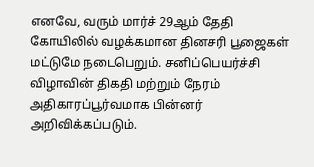எனவே, வரும் மார்ச் 29ஆம் தேதி கோயிலில் வழக்கமான தினசரி பூஜைகள் மட்டுமே நடைபெறும். சனிப்பெயர்ச்சி விழாவின் திகதி மற்றும் நேரம் அதிகாரப்பூர்வமாக பின்னர் அறிவிக்கப்படும்.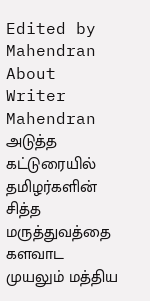Edited by Mahendran
About Writer
Mahendran
அடுத்த கட்டுரையில்
தமிழர்களின் சித்த மருத்துவத்தை களவாட முயலும் மத்திய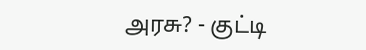அரசு? - குட்டி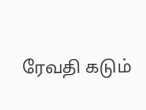ரேவதி கடும்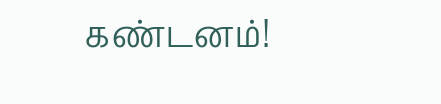கண்டனம்!